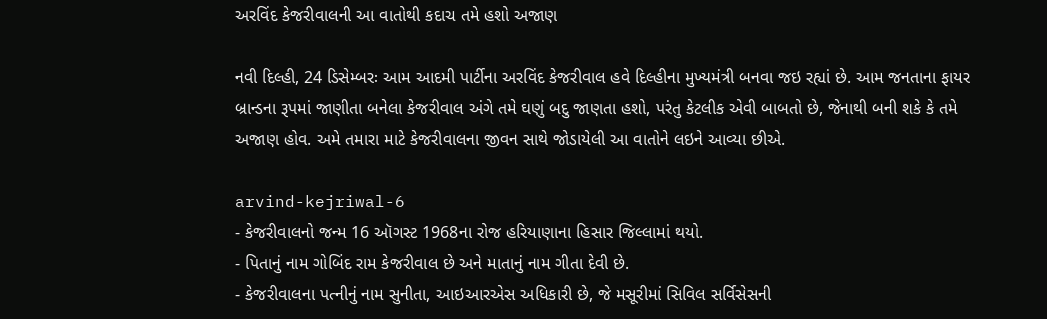અરવિંદ કેજરીવાલની આ વાતોથી કદાચ તમે હશો અજાણ

નવી દિલ્હી, 24 ડિસેમ્બરઃ આમ આદમી પાર્ટીના અરવિંદ કેજરીવાલ હવે દિલ્હીના મુખ્યમંત્રી બનવા જઇ રહ્યાં છે. આમ જનતાના ફાયર બ્રાન્ડના રૂપમાં જાણીતા બનેલા કેજરીવાલ અંગે તમે ઘણું બદુ જાણતા હશો, પરંતુ કેટલીક એવી બાબતો છે, જેનાથી બની શકે કે તમે અજાણ હોવ. અમે તમારા માટે કેજરીવાલના જીવન સાથે જોડાયેલી આ વાતોને લઇને આવ્યા છીએ.

arvind-kejriwal-6
- કેજરીવાલનો જન્મ 16 ઑગસ્ટ 1968ના રોજ હરિયાણાના હિસાર જિલ્લામાં થયો.
- પિતાનું નામ ગોબિંદ રામ કેજરીવાલ છે અને માતાનું નામ ગીતા દેવી છે.
- કેજરીવાલના પત્નીનું નામ સુનીતા, આઇઆરએસ અધિકારી છે, જે મસૂરીમાં સિવિલ સર્વિસેસની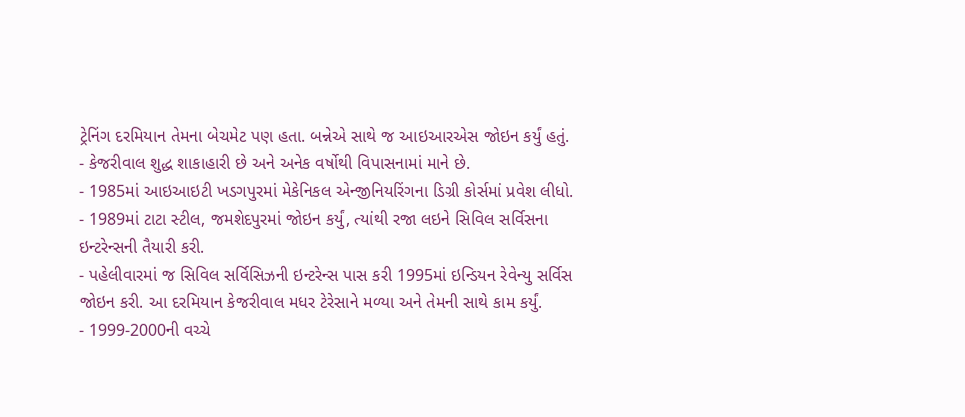ટ્રેનિંગ દરમિયાન તેમના બેચમેટ પણ હતા. બન્નેએ સાથે જ આઇઆરએસ જોઇન કર્યું હતું.
- કેજરીવાલ શુદ્ધ શાકાહારી છે અને અનેક વર્ષોથી વિપાસનામાં માને છે.
- 1985માં આઇઆઇટી ખડગપુરમાં મેકેનિકલ એન્જીનિયરિંગના ડિગ્રી કોર્સમાં પ્રવેશ લીધો.
- 1989માં ટાટા સ્ટીલ, જમશેદપુરમાં જોઇન કર્યું, ત્યાંથી રજા લઇને સિવિલ સર્વિસના ઇન્ટરેન્સની તૈયારી કરી.
- પહેલીવારમાં જ સિવિલ સર્વિસિઝની ઇન્ટરેન્સ પાસ કરી 1995માં ઇન્ડિયન રેવેન્યુ સર્વિસ જોઇન કરી. આ દરમિયાન કેજરીવાલ મધર ટેરેસાને મળ્યા અને તેમની સાથે કામ કર્યું.
- 1999-2000ની વચ્ચે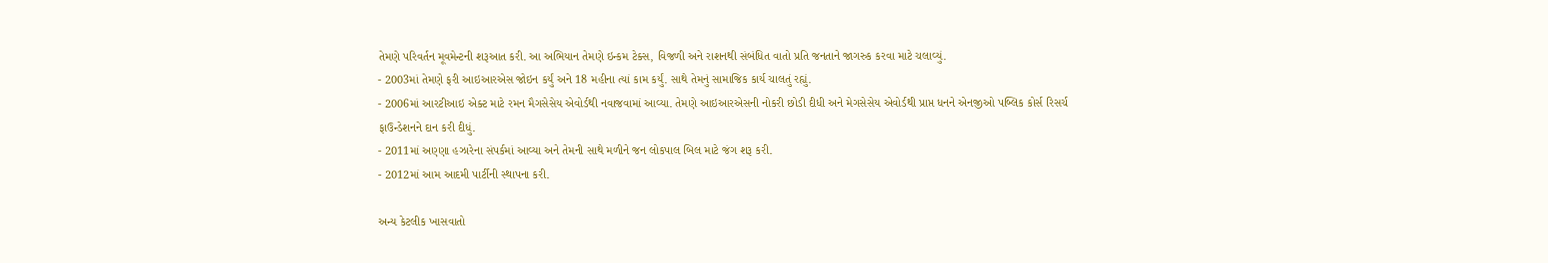તેમણે પરિવર્તન મૂવમેન્ટની શરૂઆત કરી. આ અભિયાન તેમણે ઇન્કમ ટેક્સ, વિજળી અને રાશનથી સંબંધિત વાતો પ્રતિ જનતાને જાગરુક કરવા માટે ચલાવ્યું.
- 2003માં તેમણે ફરી આઇઆરએસ જોઇન કર્યું અને 18 મહીના ત્યાં કામ કર્યું. સાથે તેમનું સામાજિક કાર્ય ચાલતું રહ્યું.
- 2006માં આરટીઆઇ એક્ટ માટે રમન મૈગસેસેય એવોર્ડથી નવાજવામાં આવ્યા. તેમણે આઇઆરએસની નોકરી છોડી દીધી અને મેગસેસેય એવોર્ડથી પ્રાપ્ત ધનને એનજીઓ પબ્લિક કોર્સ રિસર્ચ ફાઉન્ડેશનને દાન કરી દીધું.
- 2011માં અણ્ણા હઝારેના સંપર્કમાં આવ્યા અને તેમની સાથે મળીને જન લોકપાલ બિલ માટે જંગ શરૂ કરી.
- 2012માં આમ આદમી પાર્ટીની સ્થાપના કરી.

અન્ય કેટલીક ખાસવાતો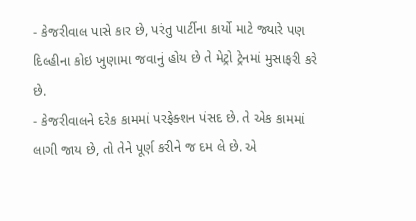- કેજરીવાલ પાસે કાર છે, પરંતુ પાર્ટીના કાર્યો માટે જ્યારે પણ દિલ્હીના કોઇ ખુણામા જવાનું હોય છે તે મેટ્રો ટ્રેનમાં મુસાફરી કરે છે.
- કેજરીવાલને દરેક કામમાં પરફેક્શન પંસદ છે. તે એક કામમાં લાગી જાય છે, તો તેને પૂર્ણ કરીને જ દમ લે છે. એ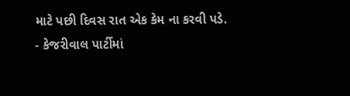માટે પછી દિવસ રાત એક કેમ ના કરવી પડે.
- કેજરીવાલ પાર્ટીમાં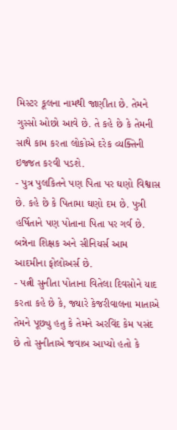મિસ્ટર કૂલના નામથી જાણીતા છે. તેમને ગુસ્સો ઓછો આવે છે. તે કહે છે કે તેમની સાથે કામ કરતા લોકોએ દરેક વ્યક્તિની ઇજ્જત કરવી પડશે.
- પુત્ર પુલકિતને પણ પિતા પર ઘણો વિશ્વાસ છે. કહે છે કે પિતામા ઘણો દમ છે. પુત્રી હર્ષિતાને પણ પોતાના પિતા પર ગર્વ છે. બન્નેના શિક્ષક અને સીનિયર્સ આમ આદમીના ફોલોઅર્સ છે.
- પત્ની સુનીતા પોતાના વિતેલા દિવસોને યાદ કરતા કહે છે કે, જ્યારે કેજરીવાલના માતાએ તેમને પૂછ્યુ હતુ કે તેમને અરવિંદ કેમ પસંદ છે તો સુનીતાએ જવાબ આપ્યો હતો કે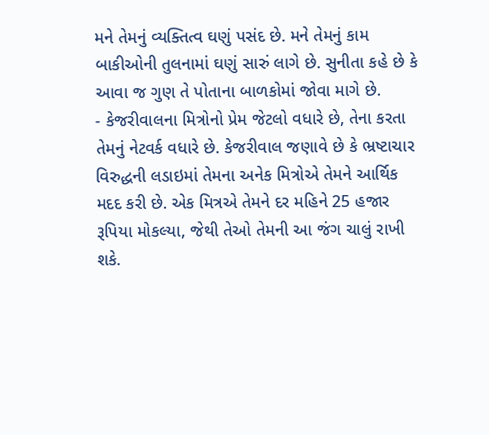મને તેમનું વ્યક્તિત્વ ઘણું પસંદ છે. મને તેમનું કામ બાકીઓની તુલનામાં ઘણું સારું લાગે છે. સુનીતા કહે છે કે આવા જ ગુણ તે પોતાના બાળકોમાં જોવા માગે છે.
- કેજરીવાલના મિત્રોનો પ્રેમ જેટલો વધારે છે, તેના કરતા તેમનું નેટવર્ક વધારે છે. કેજરીવાલ જણાવે છે કે ભ્રષ્ટાચાર વિરુદ્ધની લડાઇમાં તેમના અનેક મિત્રોએ તેમને આર્થિક મદદ કરી છે. એક મિત્રએ તેમને દર મહિને 25 હજાર રૂપિયા મોકલ્યા, જેથી તેઓ તેમની આ જંગ ચાલું રાખી શકે.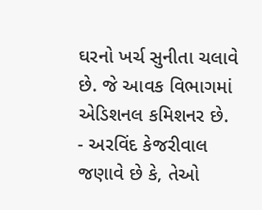ઘરનો ખર્ચ સુનીતા ચલાવે છે. જે આવક વિભાગમાં એડિશનલ કમિશનર છે.
- અરવિંદ કેજરીવાલ જણાવે છે કે, તેઓ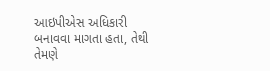આઇપીએસ અધિકારી બનાવવા માગતા હતા, તેથી તેમણે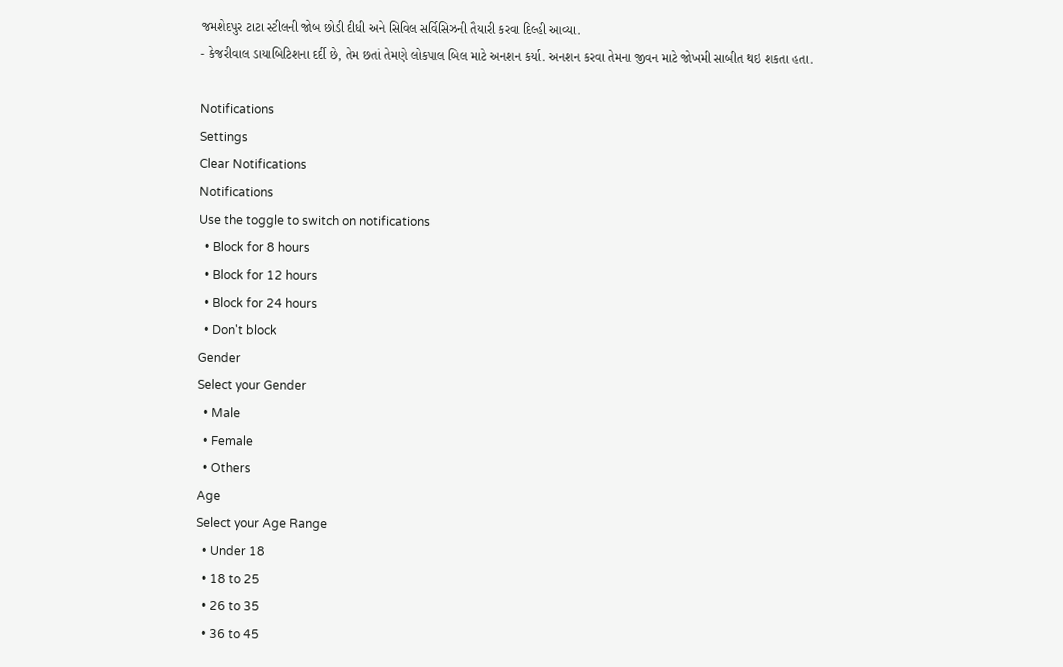જમશેદપુર ટાટા સ્ટીલની જોબ છોડી દીધી અને સિવિલ સર્વિસિઝની તૈયારી કરવા દિલ્હી આવ્યા.
- કેજરીવાલ ડાયાબિટિશના દર્દી છે, તેમ છતાં તેમણે લોકપાલ બિલ માટે અનશન કર્યા. અનશન કરવા તેમના જીવન માટે જોખમી સાબીત થઇ શકતા હતા.

Notifications
Settings
Clear Notifications
Notifications
Use the toggle to switch on notifications
  • Block for 8 hours
  • Block for 12 hours
  • Block for 24 hours
  • Don't block
Gender
Select your Gender
  • Male
  • Female
  • Others
Age
Select your Age Range
  • Under 18
  • 18 to 25
  • 26 to 35
  • 36 to 45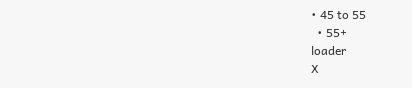• 45 to 55
  • 55+
loader
X